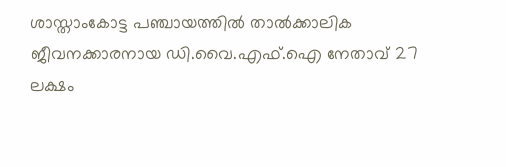ശാസ്താംകോട്ട പഞ്ചായത്തിൽ താൽക്കാലിക ജീവനക്കാരനായ ഡി.വൈ.എഫ്.ഐ നേതാവ് 27 ലക്ഷം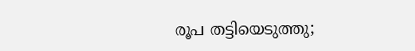രൂപ തട്ടിയെടുത്തു;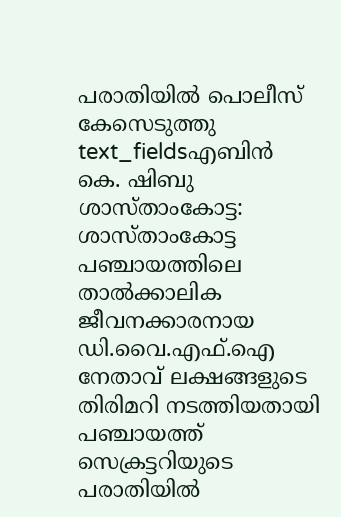പരാതിയിൽ പൊലീസ് കേസെടുത്തു
text_fieldsഎബിൻ കെ. ഷിബു
ശാസ്താംകോട്ട: ശാസ്താംകോട്ട പഞ്ചായത്തിലെ താൽക്കാലിക ജീവനക്കാരനായ ഡി.വൈ.എഫ്.ഐ നേതാവ് ലക്ഷങ്ങളുടെ തിരിമറി നടത്തിയതായി പഞ്ചായത്ത് സെക്രട്ടറിയുടെ പരാതിയിൽ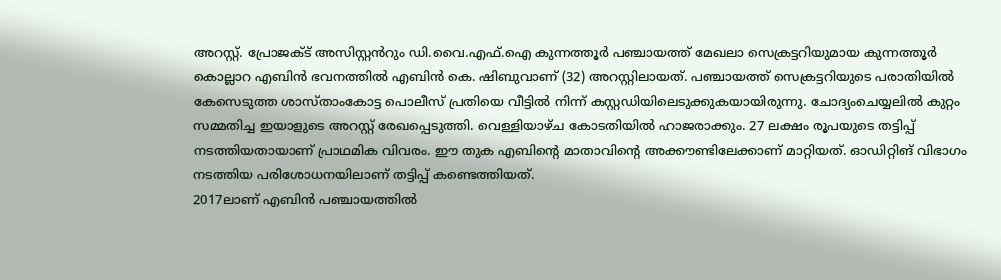അറസ്റ്റ്. പ്രോജക്ട് അസിസ്റ്റൻറും ഡി.വൈ.എഫ്.ഐ കുന്നത്തൂർ പഞ്ചായത്ത് മേഖലാ സെക്രട്ടറിയുമായ കുന്നത്തൂർ കൊല്ലാറ എബിൻ ഭവനത്തിൽ എബിൻ കെ. ഷിബുവാണ് (32) അറസ്റ്റിലായത്. പഞ്ചായത്ത് സെക്രട്ടറിയുടെ പരാതിയിൽ കേസെടുത്ത ശാസ്താംകോട്ട പൊലീസ് പ്രതിയെ വീട്ടിൽ നിന്ന് കസ്റ്റഡിയിലെടുക്കുകയായിരുന്നു. ചോദ്യംചെയ്യലിൽ കുറ്റം സമ്മതിച്ച ഇയാളുടെ അറസ്റ്റ് രേഖപ്പെടുത്തി. വെള്ളിയാഴ്ച കോടതിയിൽ ഹാജരാക്കും. 27 ലക്ഷം രൂപയുടെ തട്ടിപ്പ് നടത്തിയതായാണ് പ്രാഥമിക വിവരം. ഈ തുക എബിന്റെ മാതാവിന്റെ അക്കൗണ്ടിലേക്കാണ് മാറ്റിയത്. ഓഡിറ്റിങ് വിഭാഗം നടത്തിയ പരിശോധനയിലാണ് തട്ടിപ്പ് കണ്ടെത്തിയത്.
2017ലാണ് എബിൻ പഞ്ചായത്തിൽ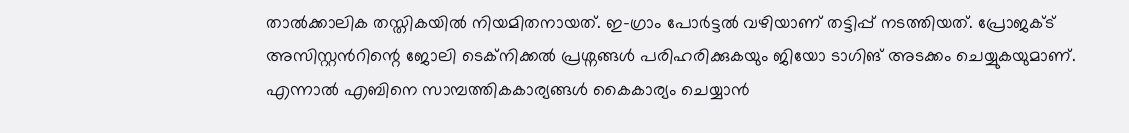താൽക്കാലിക തസ്തികയിൽ നിയമിതനായത്. ഇ-ഗ്രാം പോർട്ടൽ വഴിയാണ് തട്ടിപ്പ് നടത്തിയത്. പ്രോജക്ട് അസിസ്റ്റൻറിന്റെ ജോലി ടെക്നിക്കൽ പ്രശ്നങ്ങൾ പരിഹരിക്കുകയും ജിയോ ടാഗിങ് അടക്കം ചെയ്യുകയുമാണ്. എന്നാൽ എബിനെ സാമ്പത്തികകാര്യങ്ങൾ കൈകാര്യം ചെയ്യാൻ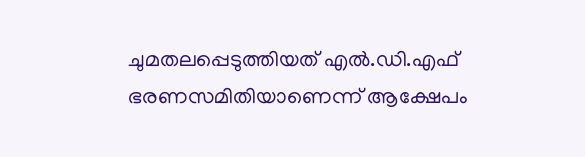ചുമതലപ്പെടുത്തിയത് എൽ.ഡി.എഫ് ഭരണസമിതിയാണെന്ന് ആക്ഷേപം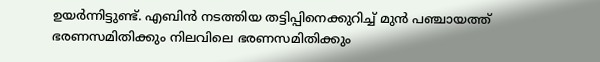ഉയർന്നിട്ടുണ്ട്. എബിൻ നടത്തിയ തട്ടിപ്പിനെക്കുറിച്ച് മുൻ പഞ്ചായത്ത് ഭരണസമിതിക്കും നിലവിലെ ഭരണസമിതിക്കും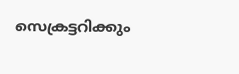സെക്രട്ടറിക്കും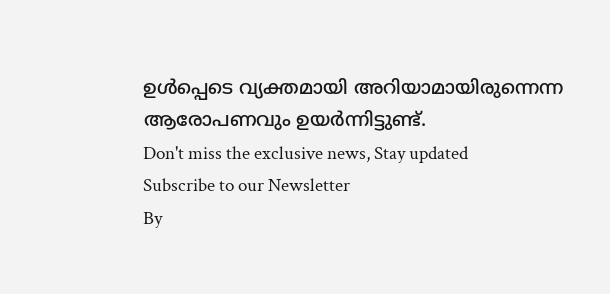ഉൾപ്പെടെ വ്യക്തമായി അറിയാമായിരുന്നെന്ന ആരോപണവും ഉയർന്നിട്ടുണ്ട്.
Don't miss the exclusive news, Stay updated
Subscribe to our Newsletter
By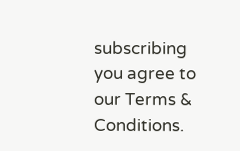subscribing you agree to our Terms & Conditions.